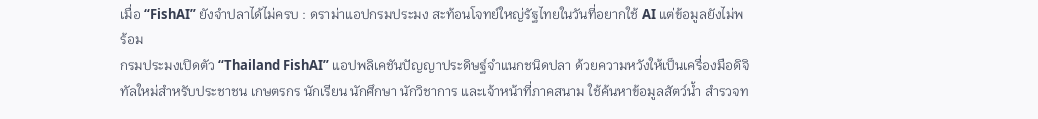เมื่อ “FishAI” ยังจำปลาได้ไม่ครบ : ดราม่าแอปกรมประมง สะท้อนโจทย์ใหญ่รัฐไทยในวันที่อยากใช้ AI แต่ข้อมูลยังไม่พร้อม
กรมประมงเปิดตัว “Thailand FishAI” แอปพลิเคชันปัญญาประดิษฐ์จำแนกชนิดปลา ด้วยความหวังให้เป็นเครื่องมือดิจิทัลใหม่สำหรับประชาชน เกษตรกร นักเรียน นักศึกษา นักวิชาการ และเจ้าหน้าที่ภาคสนาม ใช้ค้นหาข้อมูลสัตว์น้ำ สำรวจท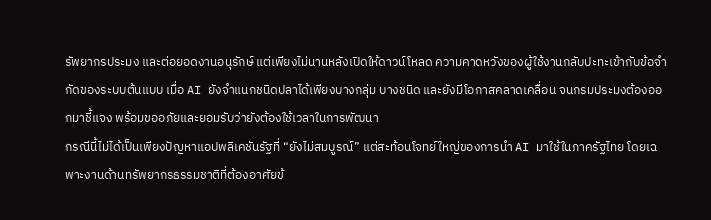รัพยากรประมง และต่อยอดงานอนุรักษ์ แต่เพียงไม่นานหลังเปิดให้ดาวน์โหลด ความคาดหวังของผู้ใช้งานกลับปะทะเข้ากับข้อจำกัดของระบบต้นแบบ เมื่อ AI ยังจำแนกชนิดปลาได้เพียงบางกลุ่ม บางชนิด และยังมีโอกาสคลาดเคลื่อน จนกรมประมงต้องออกมาชี้แจง พร้อมขออภัยและยอมรับว่ายังต้องใช้เวลาในการพัฒนา
กรณีนี้ไม่ได้เป็นเพียงปัญหาแอปพลิเคชันรัฐที่ “ยังไม่สมบูรณ์” แต่สะท้อนโจทย์ใหญ่ของการนำ AI มาใช้ในภาครัฐไทย โดยเฉพาะงานด้านทรัพยากรธรรมชาติที่ต้องอาศัยข้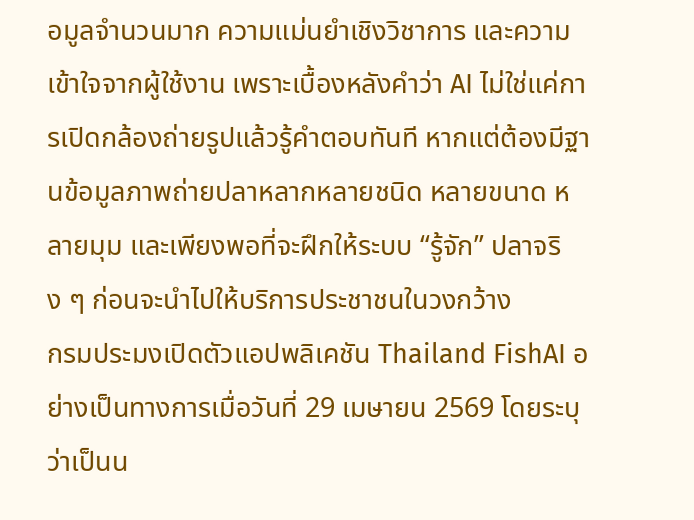อมูลจำนวนมาก ความแม่นยำเชิงวิชาการ และความเข้าใจจากผู้ใช้งาน เพราะเบื้องหลังคำว่า AI ไม่ใช่แค่การเปิดกล้องถ่ายรูปแล้วรู้คำตอบทันที หากแต่ต้องมีฐานข้อมูลภาพถ่ายปลาหลากหลายชนิด หลายขนาด หลายมุม และเพียงพอที่จะฝึกให้ระบบ “รู้จัก” ปลาจริง ๆ ก่อนจะนำไปให้บริการประชาชนในวงกว้าง
กรมประมงเปิดตัวแอปพลิเคชัน Thailand FishAI อย่างเป็นทางการเมื่อวันที่ 29 เมษายน 2569 โดยระบุว่าเป็นน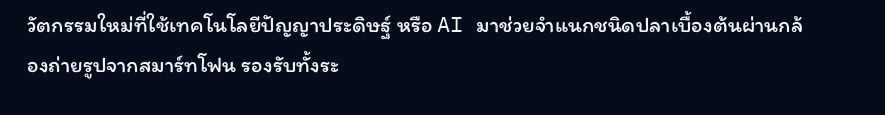วัตกรรมใหม่ที่ใช้เทคโนโลยีปัญญาประดิษฐ์ หรือ AI มาช่วยจำแนกชนิดปลาเบื้องต้นผ่านกล้องถ่ายรูปจากสมาร์ทโฟน รองรับทั้งระ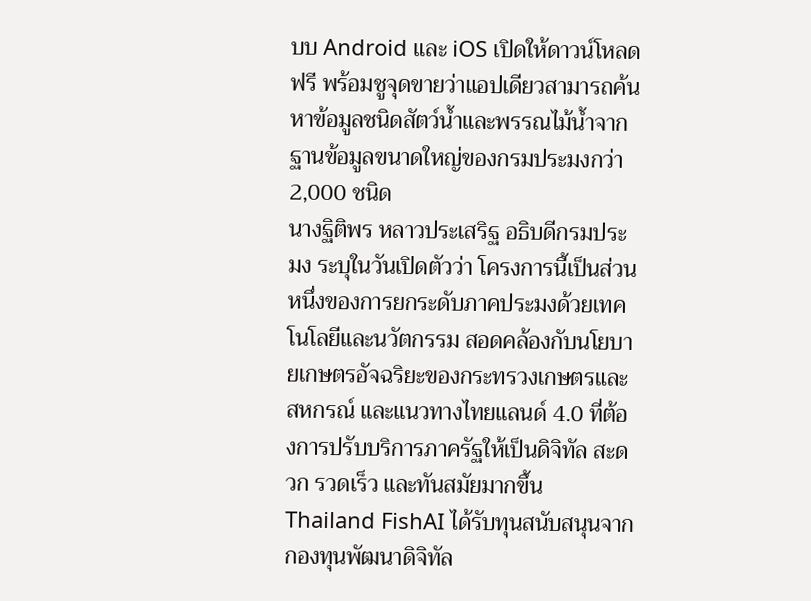บบ Android และ iOS เปิดให้ดาวน์โหลดฟรี พร้อมชูจุดขายว่าแอปเดียวสามารถค้นหาข้อมูลชนิดสัตว์น้ำและพรรณไม้น้ำจากฐานข้อมูลขนาดใหญ่ของกรมประมงกว่า 2,000 ชนิด
นางฐิติพร หลาวประเสริฐ อธิบดีกรมประมง ระบุในวันเปิดตัวว่า โครงการนี้เป็นส่วนหนึ่งของการยกระดับภาคประมงด้วยเทคโนโลยีและนวัตกรรม สอดคล้องกับนโยบายเกษตรอัจฉริยะของกระทรวงเกษตรและสหกรณ์ และแนวทางไทยแลนด์ 4.0 ที่ต้องการปรับบริการภาครัฐให้เป็นดิจิทัล สะดวก รวดเร็ว และทันสมัยมากขึ้น
Thailand FishAI ได้รับทุนสนับสนุนจากกองทุนพัฒนาดิจิทัล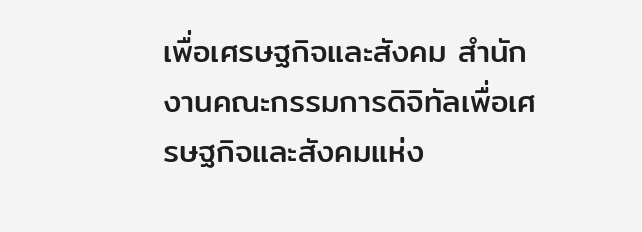เพื่อเศรษฐกิจและสังคม สำนักงานคณะกรรมการดิจิทัลเพื่อเศรษฐกิจและสังคมแห่ง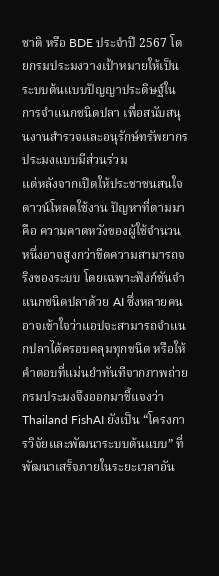ชาติ หรือ BDE ประจำปี 2567 โดยกรมประมงวางเป้าหมายให้เป็นระบบต้นแบบปัญญาประดิษฐ์ในการจำแนกชนิดปลา เพื่อสนับสนุนงานสำรวจและอนุรักษ์ทรัพยากรประมงแบบมีส่วนร่วม
แต่หลังจากเปิดให้ประชาชนสนใจดาวน์โหลดใช้งาน ปัญหาที่ตามมาคือ ความคาดหวังของผู้ใช้จำนวนหนึ่งอาจสูงกว่าขีดความสามารถจริงของระบบ โดยเฉพาะฟังก์ชันจำแนกชนิดปลาด้วย AI ซึ่งหลายคนอาจเข้าใจว่าแอปจะสามารถจำแนกปลาได้ครอบคลุมทุกชนิด หรือให้คำตอบที่แม่นยำทันทีจากภาพถ่าย
กรมประมงจึงออกมาชี้แจงว่า Thailand FishAI ยังเป็น “โครงการวิจัยและพัฒนาระบบต้นแบบ” ที่พัฒนาเสร็จภายในระยะเวลาอัน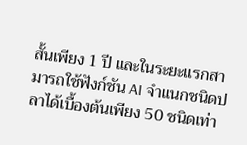สั้นเพียง 1 ปี และในระยะแรกสามารถใช้ฟังก์ชัน AI จำแนกชนิดปลาได้เบื้องต้นเพียง 50 ชนิดเท่า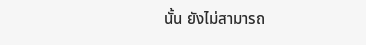นั้น ยังไม่สามารถ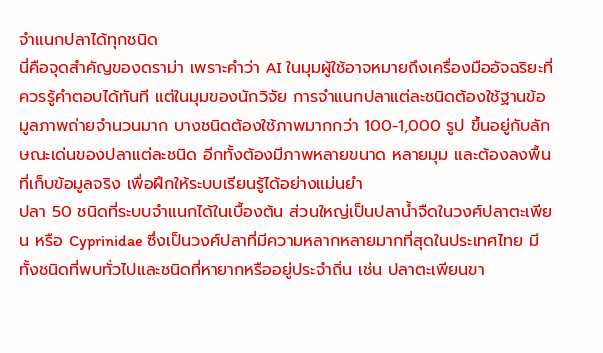จำแนกปลาได้ทุกชนิด
นี่คือจุดสำคัญของดราม่า เพราะคำว่า AI ในมุมผู้ใช้อาจหมายถึงเครื่องมืออัจฉริยะที่ควรรู้คำตอบได้ทันที แต่ในมุมของนักวิจัย การจำแนกปลาแต่ละชนิดต้องใช้ฐานข้อมูลภาพถ่ายจำนวนมาก บางชนิดต้องใช้ภาพมากกว่า 100-1,000 รูป ขึ้นอยู่กับลักษณะเด่นของปลาแต่ละชนิด อีกทั้งต้องมีภาพหลายขนาด หลายมุม และต้องลงพื้นที่เก็บข้อมูลจริง เพื่อฝึกให้ระบบเรียนรู้ได้อย่างแม่นยำ
ปลา 50 ชนิดที่ระบบจำแนกได้ในเบื้องต้น ส่วนใหญ่เป็นปลาน้ำจืดในวงศ์ปลาตะเพียน หรือ Cyprinidae ซึ่งเป็นวงศ์ปลาที่มีความหลากหลายมากที่สุดในประเทศไทย มีทั้งชนิดที่พบทั่วไปและชนิดที่หายากหรืออยู่ประจำถิ่น เช่น ปลาตะเพียนขา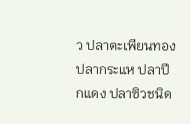ว ปลาตะเพียนทอง ปลากระแห ปลาปีกแดง ปลาซิวชนิด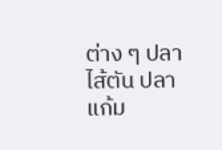ต่าง ๆ ปลาไส้ตัน ปลาแก้ม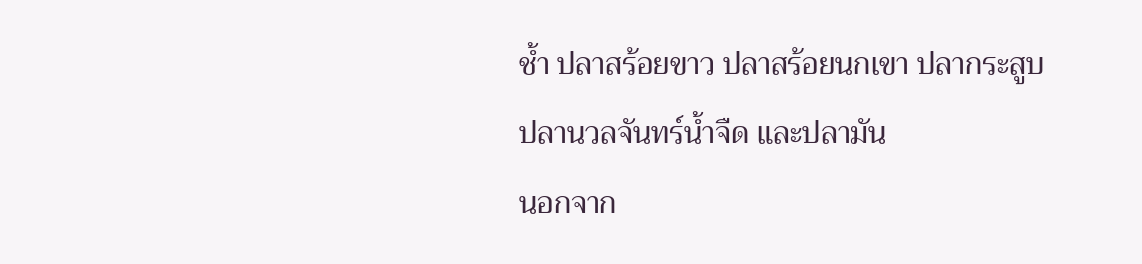ช้ำ ปลาสร้อยขาว ปลาสร้อยนกเขา ปลากระสูบ ปลานวลจันทร์น้ำจืด และปลามัน
นอกจาก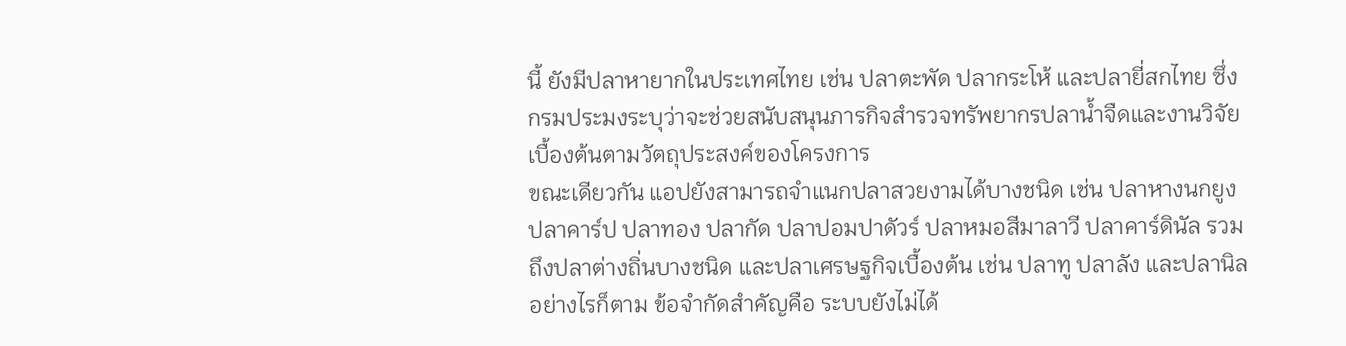นี้ ยังมีปลาหายากในประเทศไทย เช่น ปลาตะพัด ปลากระโห้ และปลายี่สกไทย ซึ่งกรมประมงระบุว่าจะช่วยสนับสนุนภารกิจสำรวจทรัพยากรปลาน้ำจืดและงานวิจัยเบื้องต้นตามวัตถุประสงค์ของโครงการ
ขณะเดียวกัน แอปยังสามารถจำแนกปลาสวยงามได้บางชนิด เช่น ปลาหางนกยูง ปลาคาร์ป ปลาทอง ปลากัด ปลาปอมปาดัวร์ ปลาหมอสีมาลาวี ปลาคาร์ดินัล รวมถึงปลาต่างถิ่นบางชนิด และปลาเศรษฐกิจเบื้องต้น เช่น ปลาทู ปลาลัง และปลานิล
อย่างไรก็ตาม ข้อจำกัดสำคัญคือ ระบบยังไม่ได้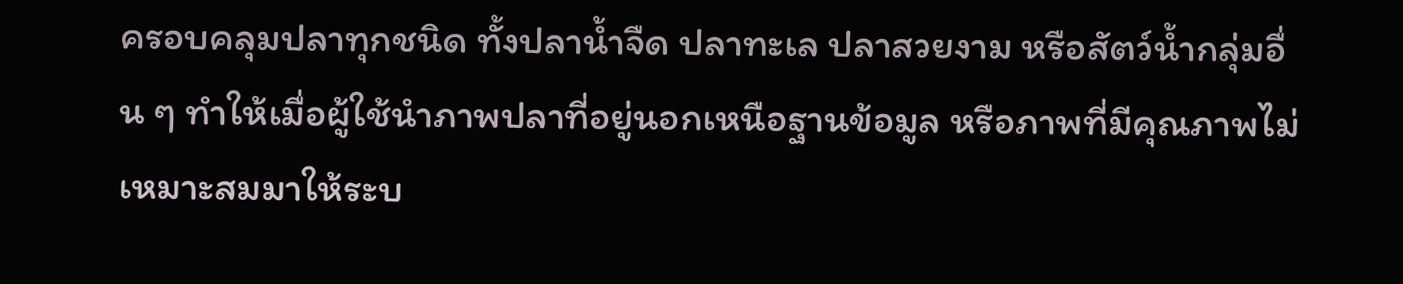ครอบคลุมปลาทุกชนิด ทั้งปลาน้ำจืด ปลาทะเล ปลาสวยงาม หรือสัตว์น้ำกลุ่มอื่น ๆ ทำให้เมื่อผู้ใช้นำภาพปลาที่อยู่นอกเหนือฐานข้อมูล หรือภาพที่มีคุณภาพไม่เหมาะสมมาให้ระบ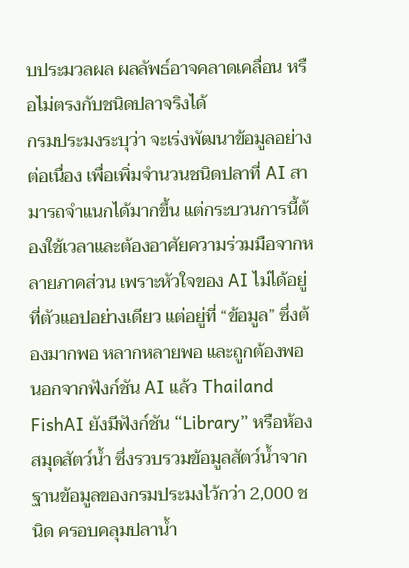บประมวลผล ผลลัพธ์อาจคลาดเคลื่อน หรือไม่ตรงกับชนิดปลาจริงได้
กรมประมงระบุว่า จะเร่งพัฒนาข้อมูลอย่างต่อเนื่อง เพื่อเพิ่มจำนวนชนิดปลาที่ AI สามารถจำแนกได้มากขึ้น แต่กระบวนการนี้ต้องใช้เวลาและต้องอาศัยความร่วมมือจากหลายภาคส่วน เพราะหัวใจของ AI ไม่ได้อยู่ที่ตัวแอปอย่างเดียว แต่อยู่ที่ “ข้อมูล” ซึ่งต้องมากพอ หลากหลายพอ และถูกต้องพอ
นอกจากฟังก์ชัน AI แล้ว Thailand FishAI ยังมีฟังก์ชัน “Library” หรือห้องสมุดสัตว์น้ำ ซึ่งรวบรวมข้อมูลสัตว์น้ำจากฐานข้อมูลของกรมประมงไว้กว่า 2,000 ชนิด ครอบคลุมปลาน้ำ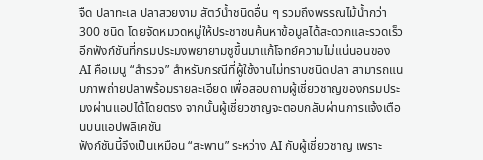จืด ปลาทะเล ปลาสวยงาม สัตว์น้ำชนิดอื่น ๆ รวมถึงพรรณไม้น้ำกว่า 300 ชนิด โดยจัดหมวดหมู่ให้ประชาชนค้นหาข้อมูลได้สะดวกและรวดเร็ว
อีกฟังก์ชันที่กรมประมงพยายามชูขึ้นมาแก้โจทย์ความไม่แน่นอนของ AI คือเมนู “สำรวจ” สำหรับกรณีที่ผู้ใช้งานไม่ทราบชนิดปลา สามารถแนบภาพถ่ายปลาพร้อมรายละเอียด เพื่อสอบถามผู้เชี่ยวชาญของกรมประมงผ่านแอปได้โดยตรง จากนั้นผู้เชี่ยวชาญจะตอบกลับผ่านการแจ้งเตือนบนแอปพลิเคชัน
ฟังก์ชันนี้จึงเป็นเหมือน “สะพาน” ระหว่าง AI กับผู้เชี่ยวชาญ เพราะ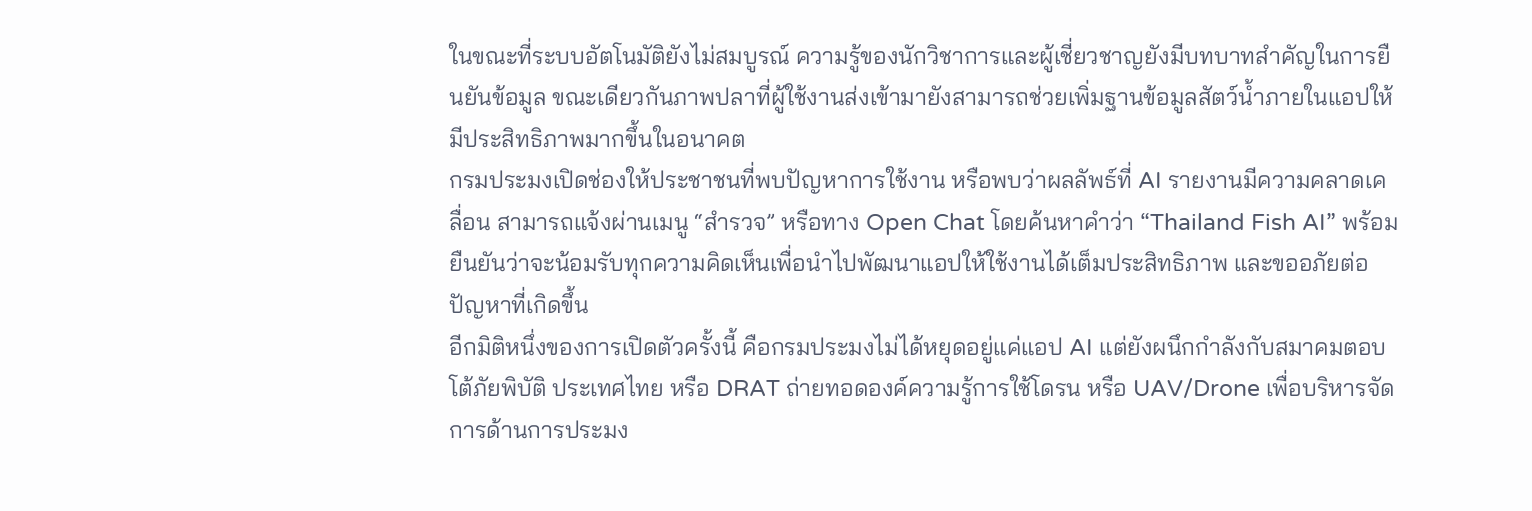ในขณะที่ระบบอัตโนมัติยังไม่สมบูรณ์ ความรู้ของนักวิชาการและผู้เชี่ยวชาญยังมีบทบาทสำคัญในการยืนยันข้อมูล ขณะเดียวกันภาพปลาที่ผู้ใช้งานส่งเข้ามายังสามารถช่วยเพิ่มฐานข้อมูลสัตว์น้ำภายในแอปให้มีประสิทธิภาพมากขึ้นในอนาคต
กรมประมงเปิดช่องให้ประชาชนที่พบปัญหาการใช้งาน หรือพบว่าผลลัพธ์ที่ AI รายงานมีความคลาดเคลื่อน สามารถแจ้งผ่านเมนู “สำรวจ” หรือทาง Open Chat โดยค้นหาคำว่า “Thailand Fish AI” พร้อมยืนยันว่าจะน้อมรับทุกความคิดเห็นเพื่อนำไปพัฒนาแอปให้ใช้งานได้เต็มประสิทธิภาพ และขออภัยต่อปัญหาที่เกิดขึ้น
อีกมิติหนึ่งของการเปิดตัวครั้งนี้ คือกรมประมงไม่ได้หยุดอยู่แค่แอป AI แต่ยังผนึกกำลังกับสมาคมตอบโต้ภัยพิบัติ ประเทศไทย หรือ DRAT ถ่ายทอดองค์ความรู้การใช้โดรน หรือ UAV/Drone เพื่อบริหารจัดการด้านการประมง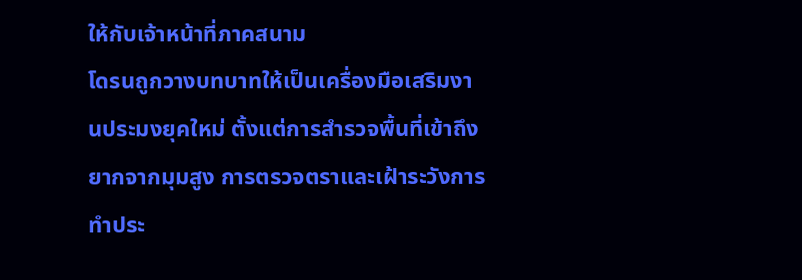ให้กับเจ้าหน้าที่ภาคสนาม
โดรนถูกวางบทบาทให้เป็นเครื่องมือเสริมงานประมงยุคใหม่ ตั้งแต่การสำรวจพื้นที่เข้าถึงยากจากมุมสูง การตรวจตราและเฝ้าระวังการทำประ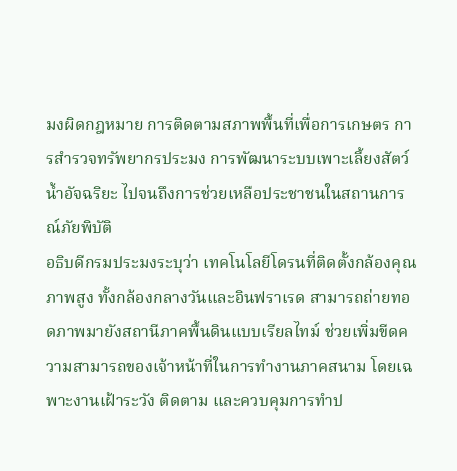มงผิดกฎหมาย การติดตามสภาพพื้นที่เพื่อการเกษตร การสำรวจทรัพยากรประมง การพัฒนาระบบเพาะเลี้ยงสัตว์น้ำอัจฉริยะ ไปจนถึงการช่วยเหลือประชาชนในสถานการณ์ภัยพิบัติ
อธิบดีกรมประมงระบุว่า เทคโนโลยีโดรนที่ติดตั้งกล้องคุณภาพสูง ทั้งกล้องกลางวันและอินฟราเรด สามารถถ่ายทอดภาพมายังสถานีภาคพื้นดินแบบเรียลไทม์ ช่วยเพิ่มขีดความสามารถของเจ้าหน้าที่ในการทำงานภาคสนาม โดยเฉพาะงานเฝ้าระวัง ติดตาม และควบคุมการทำป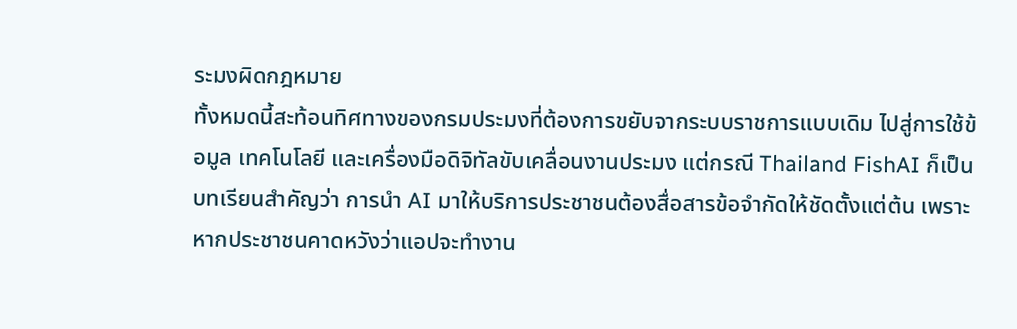ระมงผิดกฎหมาย
ทั้งหมดนี้สะท้อนทิศทางของกรมประมงที่ต้องการขยับจากระบบราชการแบบเดิม ไปสู่การใช้ข้อมูล เทคโนโลยี และเครื่องมือดิจิทัลขับเคลื่อนงานประมง แต่กรณี Thailand FishAI ก็เป็นบทเรียนสำคัญว่า การนำ AI มาให้บริการประชาชนต้องสื่อสารข้อจำกัดให้ชัดตั้งแต่ต้น เพราะหากประชาชนคาดหวังว่าแอปจะทำงาน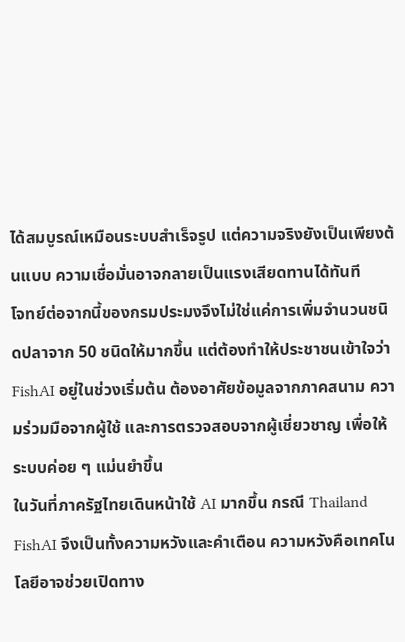ได้สมบูรณ์เหมือนระบบสำเร็จรูป แต่ความจริงยังเป็นเพียงต้นแบบ ความเชื่อมั่นอาจกลายเป็นแรงเสียดทานได้ทันที
โจทย์ต่อจากนี้ของกรมประมงจึงไม่ใช่แค่การเพิ่มจำนวนชนิดปลาจาก 50 ชนิดให้มากขึ้น แต่ต้องทำให้ประชาชนเข้าใจว่า FishAI อยู่ในช่วงเริ่มต้น ต้องอาศัยข้อมูลจากภาคสนาม ความร่วมมือจากผู้ใช้ และการตรวจสอบจากผู้เชี่ยวชาญ เพื่อให้ระบบค่อย ๆ แม่นยำขึ้น
ในวันที่ภาครัฐไทยเดินหน้าใช้ AI มากขึ้น กรณี Thailand FishAI จึงเป็นทั้งความหวังและคำเตือน ความหวังคือเทคโนโลยีอาจช่วยเปิดทาง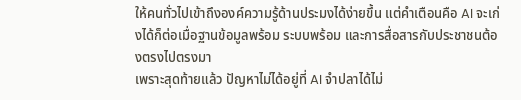ให้คนทั่วไปเข้าถึงองค์ความรู้ด้านประมงได้ง่ายขึ้น แต่คำเตือนคือ AI จะเก่งได้ก็ต่อเมื่อฐานข้อมูลพร้อม ระบบพร้อม และการสื่อสารกับประชาชนต้องตรงไปตรงมา
เพราะสุดท้ายแล้ว ปัญหาไม่ได้อยู่ที่ AI จำปลาได้ไม่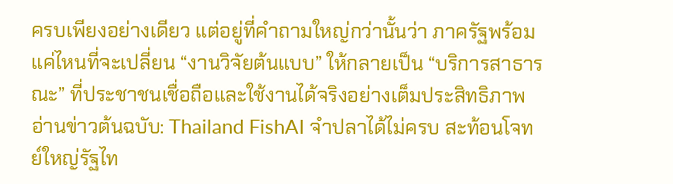ครบเพียงอย่างเดียว แต่อยู่ที่คำถามใหญ่กว่านั้นว่า ภาครัฐพร้อมแค่ไหนที่จะเปลี่ยน “งานวิจัยต้นแบบ” ให้กลายเป็น “บริการสาธารณะ” ที่ประชาชนเชื่อถือและใช้งานได้จริงอย่างเต็มประสิทธิภาพ
อ่านข่าวต้นฉบับ: Thailand FishAI จำปลาได้ไม่ครบ สะท้อนโจทย์ใหญ่รัฐไท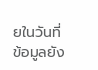ยในวันที่ข้อมูลยัง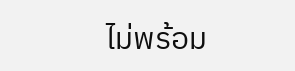ไม่พร้อม